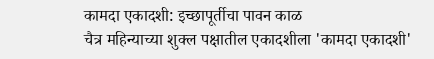कामदा एकादशी: इच्छापूर्तीचा पावन काळ
चैत्र महिन्याच्या शुक्ल पक्षातील एकादशीला 'कामदा एकादशी'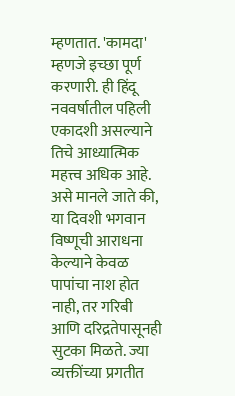म्हणतात. 'कामदा' म्हणजे इच्छा पूर्ण करणारी. ही हिंदू नववर्षातील पहिली एकादशी असल्याने तिचे आध्यात्मिक महत्त्व अधिक आहे. असे मानले जाते की, या दिवशी भगवान विष्णूची आराधना केल्याने केवळ पापांचा नाश होत नाही, तर गरिबी आणि दरिद्रतेपासूनही सुटका मिळते. ज्या व्यक्तींच्या प्रगतीत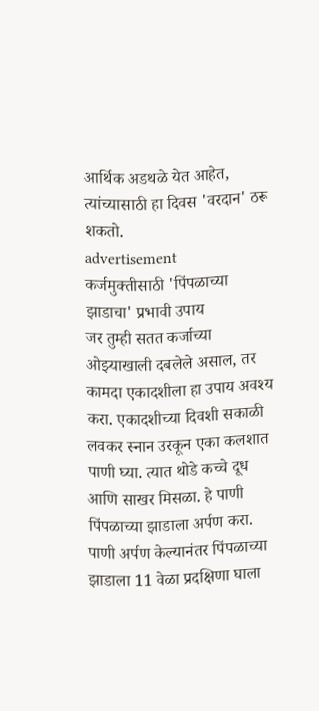आर्थिक अडथळे येत आहेत, त्यांच्यासाठी हा दिवस 'वरदान' ठरू शकतो.
advertisement
कर्जमुक्तीसाठी 'पिंपळाच्या झाडाचा' प्रभावी उपाय
जर तुम्ही सतत कर्जाच्या ओझ्याखाली दबलेले असाल, तर कामदा एकादशीला हा उपाय अवश्य करा. एकादशीच्या दिवशी सकाळी लवकर स्नान उरकून एका कलशात पाणी घ्या. त्यात थोडे कच्चे दूध आणि साखर मिसळा. हे पाणी पिंपळाच्या झाडाला अर्पण करा. पाणी अर्पण केल्यानंतर पिंपळाच्या झाडाला 11 वेळा प्रदक्षिणा घाला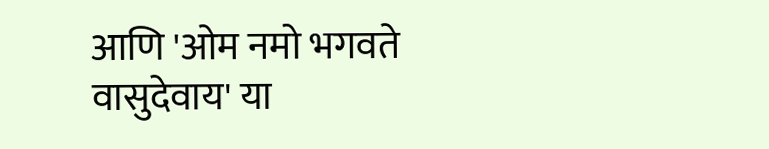आणि 'ओम नमो भगवते वासुदेवाय' या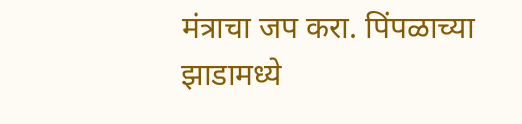मंत्राचा जप करा. पिंपळाच्या झाडामध्ये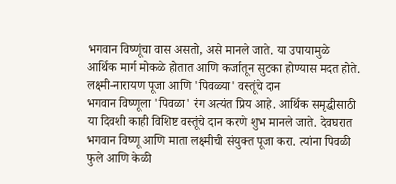भगवान विष्णूंचा वास असतो, असे मानले जाते. या उपायामुळे आर्थिक मार्ग मोकळे होतात आणि कर्जातून सुटका होण्यास मदत होते.
लक्ष्मी-नारायण पूजा आणि 'पिवळ्या' वस्तूंचे दान
भगवान विष्णूला 'पिवळा' रंग अत्यंत प्रिय आहे. आर्थिक समृद्धीसाठी या दिवशी काही विशिष्ट वस्तूंचे दान करणे शुभ मानले जाते. देवघरात भगवान विष्णू आणि माता लक्ष्मीची संयुक्त पूजा करा. त्यांना पिवळी फुले आणि केळी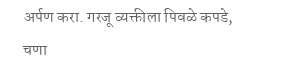अर्पण करा. गरजू व्यक्तीला पिवळे कपडे, चणा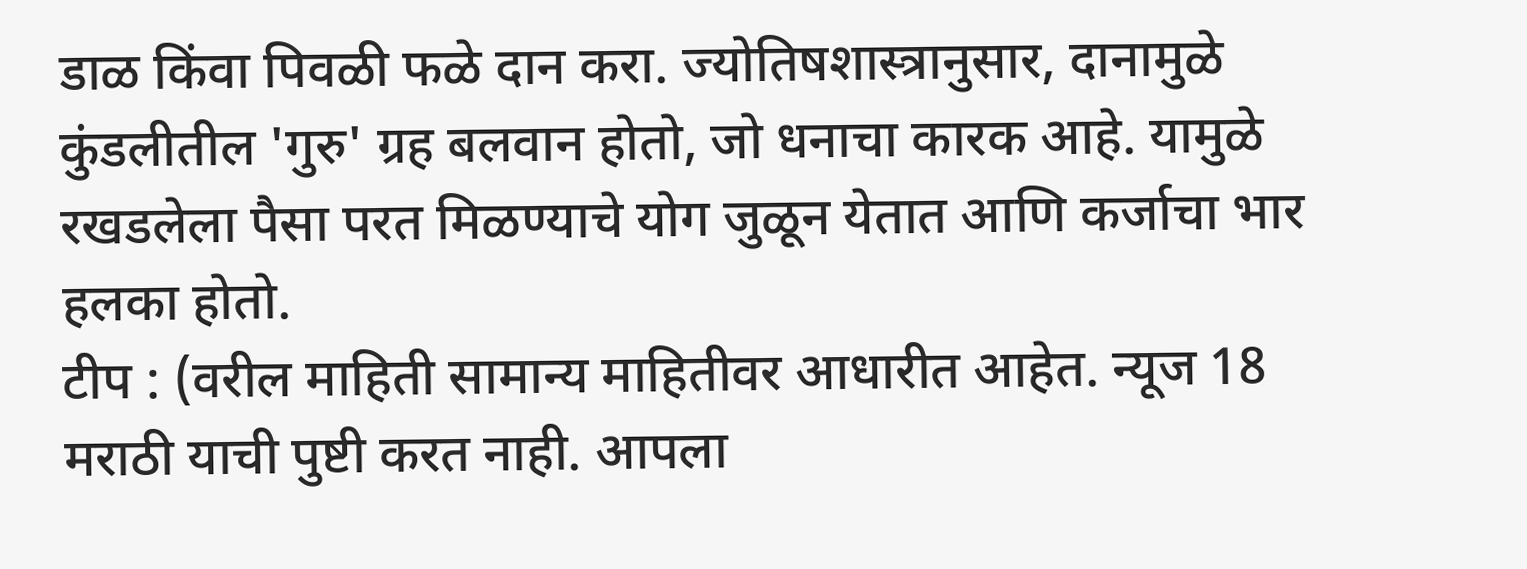डाळ किंवा पिवळी फळे दान करा. ज्योतिषशास्त्रानुसार, दानामुळे कुंडलीतील 'गुरु' ग्रह बलवान होतो, जो धनाचा कारक आहे. यामुळे रखडलेला पैसा परत मिळण्याचे योग जुळून येतात आणि कर्जाचा भार हलका होतो.
टीप : (वरील माहिती सामान्य माहितीवर आधारीत आहेत. न्यूज 18 मराठी याची पुष्टी करत नाही. आपला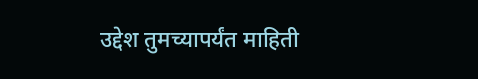उद्देश तुमच्यापर्यंत माहिती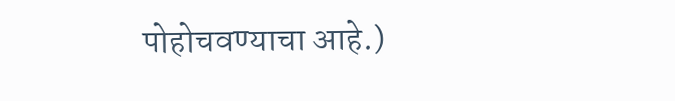पोहोचवण्याचा आहे.)